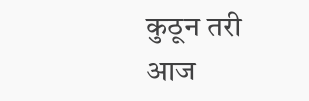कुठून तरी आज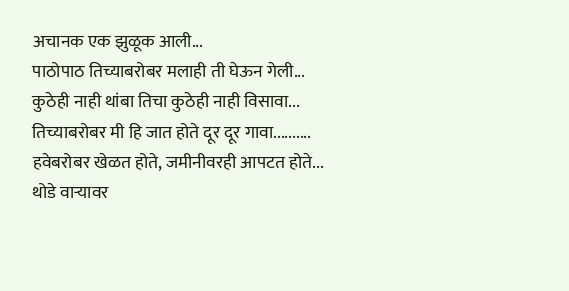अचानक एक झुळूक आली...
पाठोपाठ तिच्याबरोबर मलाही ती घेऊन गेली...
कुठेही नाही थांबा तिचा कुठेही नाही विसावा...
तिच्याबरोबर मी हि जात होते दूर दूर गावा..........
हवेबरोबर खेळत होते, जमीनीवरही आपटत होते...
थोडे वाऱ्यावर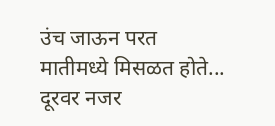उंच जाऊन परत मातीमध्ये मिसळत होते...
दूरवर नजर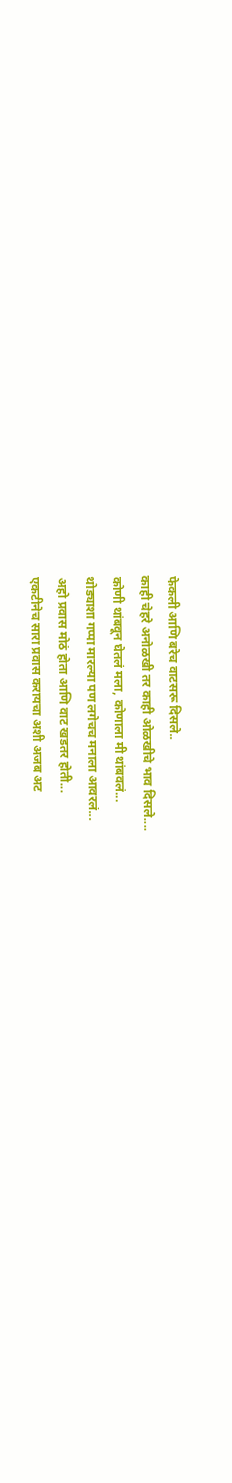फेकली आणि बरेच वाटसरू दिसले..
काही चेहरे अनोळखी तर काही ओळखीचे भाव दिसले....
कोणी थांबवून घेतलं मला, कोणाला मी थांबवलं...
थोड्याशा गप्पा मारल्या पण लगेचच मनाला आवरलं...
अहो प्रवास मोठं होता आणि वाट खडतर होती...
एकटीनेच सारा प्रवास करायचा अशी अजब अट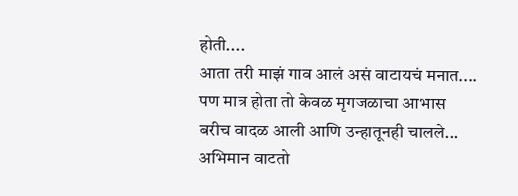होती....
आता तरी माझं गाव आलं असं वाटायचं मनात....
पण मात्र होता तो केवळ मृगजळाचा आभास
बरीच वादळ आली आणि उन्हातूनही चालले...
अभिमान वाटतो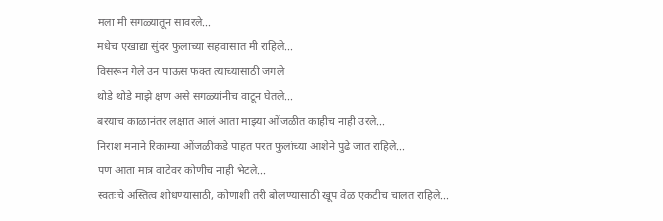मला मी सगळ्यातून सावरले...
मधेच एखाद्या सुंदर फुलाच्या सहवासात मी राहिले...
विसरून गेले उन पाऊस फक्त त्याच्यासाठी जगले
थोडे थोडे माझे क्षण असे सगळ्यांनीच वाटून घेतले...
बरयाच काळानंतर लक्षात आलं आता माझ्या ओंजळीत काहीच नाही उरले...
निराश मनाने रिकाम्या ओंजळीकडे पाहत परत फुलांच्या आशेने पुढे जात राहिले...
पण आता मात्र वाटेवर कोणीच नाही भेटले...
स्वतःचे अस्तित्व शोधण्यासाठी, कोणाशी तरी बोलण्यासाठी खूप वेळ एकटीच चालत राहिले...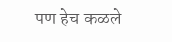पण हेच कळले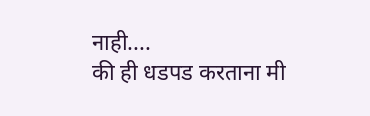नाही....
की ही धडपड करताना मी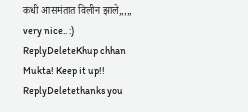कधी आसमंतात विलीन झाले,,,,,
very nice.. :)
ReplyDeleteKhup chhan Mukta! Keep it up!!
ReplyDeletethanks you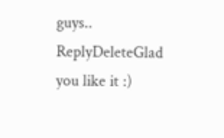guys..
ReplyDeleteGlad you like it :)